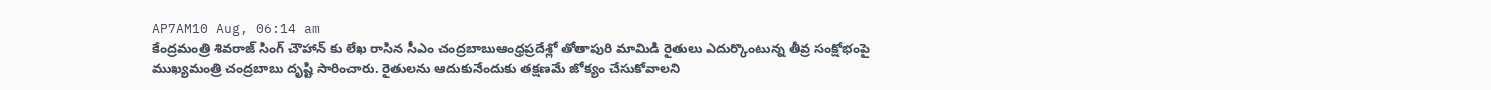AP7AM10 Aug, 06:14 am
కేంద్రమంత్రి శివరాజ్ సింగ్ చౌహాన్ కు లేఖ రాసిన సీఎం చంద్రబాబుఆంధ్రప్రదేశ్లో తోతాపురి మామిడి రైతులు ఎదుర్కొంటున్న తీవ్ర సంక్షోభంపై ముఖ్యమంత్రి చంద్రబాబు దృష్టి సారించారు. రైతులను ఆదుకునేందుకు తక్షణమే జోక్యం చేసుకోవాలని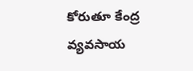కోరుతూ కేంద్ర వ్యవసాయ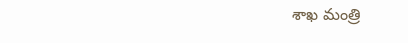శాఖ మంత్రి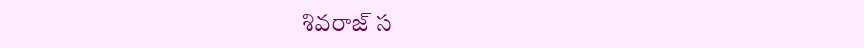శివరాజ్ స